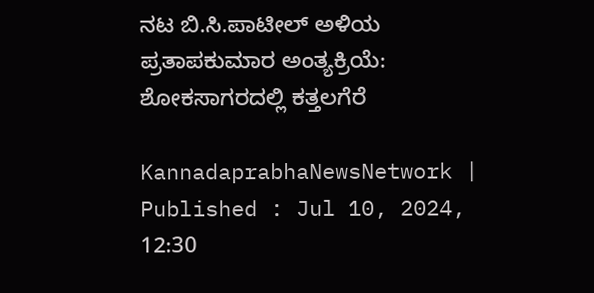ನಟ ಬಿ.ಸಿ.ಪಾಟೀಲ್‌ ಅಳಿಯ ಪ್ರತಾಪಕುಮಾರ ಅಂತ್ಯಕ್ರಿಯೆ: ಶೋಕಸಾಗರದಲ್ಲಿ ಕತ್ತಲಗೆರೆ

KannadaprabhaNewsNetwork |
Published : Jul 10, 2024, 12:30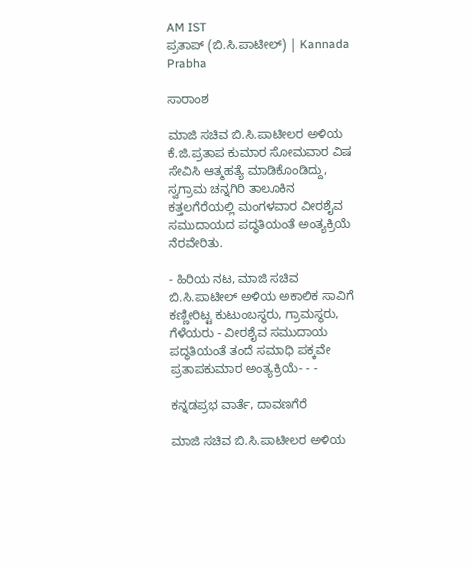AM IST
ಪ್ರತಾಪ್‌ (ಬಿ.ಸಿ.ಪಾಟೀಲ್) | Kannada Prabha

ಸಾರಾಂಶ

ಮಾಜಿ ಸಚಿವ ಬಿ.ಸಿ.ಪಾಟೀಲರ ಅಳಿಯ ಕೆ.ಜಿ.ಪ್ರತಾಪ ಕುಮಾರ ಸೋಮವಾರ ವಿಷ ಸೇವಿಸಿ ಆತ್ಮಹತ್ಯೆ ಮಾಡಿಕೊಂಡಿದ್ದು, ಸ್ವಗ್ರಾಮ ಚನ್ನಗಿರಿ ತಾಲೂಕಿನ ಕತ್ತಲಗೆರೆಯಲ್ಲಿ ಮಂಗಳವಾರ ವೀರಶೈವ ಸಮುದಾಯದ ಪದ್ಧತಿಯಂತೆ ಅಂತ್ಯಕ್ರಿಯೆ ನೆರವೇರಿತು.

- ಹಿರಿಯ ನಟ, ಮಾಜಿ ಸಚಿವ ಬಿ.ಸಿ.ಪಾಟೀಲ್‌ ಅಳಿಯ ಅಕಾಲಿಕ ಸಾವಿಗೆ ಕಣ್ಣೀರಿಟ್ಟ ಕುಟುಂಬಸ್ಥರು, ಗ್ರಾಮಸ್ಥರು, ಗೆಳೆಯರು - ವೀರಶೈವ ಸಮುದಾಯ ಪದ್ಧತಿಯಂತೆ ತಂದೆ ಸಮಾಧಿ ಪಕ್ಕವೇ ಪ್ರತಾಪಕುಮಾರ ಅಂತ್ಯಕ್ರಿಯೆ- - -

ಕನ್ನಡಪ್ರಭ ವಾರ್ತೆ, ದಾವಣಗೆರೆ

ಮಾಜಿ ಸಚಿವ ಬಿ.ಸಿ.ಪಾಟೀಲರ ಅಳಿಯ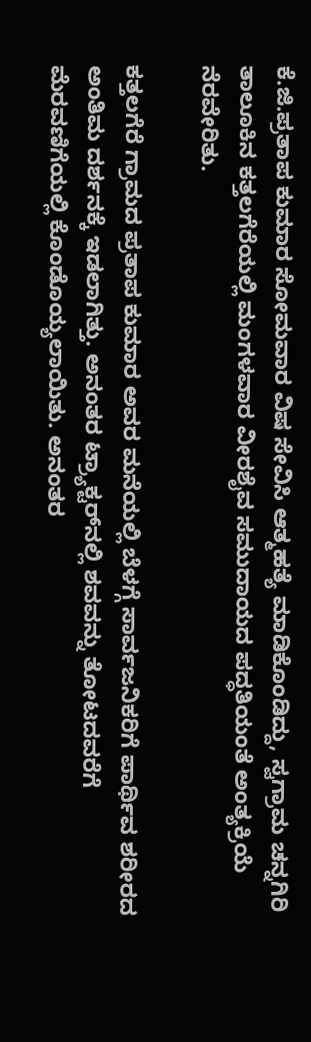ಕೆ.ಜಿ.ಪ್ರತಾಪ ಕುಮಾರ ಸೋಮವಾರ ವಿಷ ಸೇವಿಸಿ ಆತ್ಮಹತ್ಯೆ ಮಾಡಿಕೊಂಡಿದ್ದು, ಸ್ವಗ್ರಾಮ ಚನ್ನಗಿರಿ ತಾಲೂಕಿನ ಕತ್ತಲಗೆರೆಯಲ್ಲಿ ಮಂಗಳವಾರ ವೀರಶೈವ ಸಮುದಾಯದ ಪದ್ಧತಿಯಂತೆ ಅಂತ್ಯಕ್ರಿಯೆ ನೆರವೇರಿತು.

ಕತ್ತಲಗೆರೆ ಗ್ರಾಮದ ಪ್ರತಾಪ ಕುಮಾರ ಅವರ ಮನೆಯಲ್ಲಿ ಬೆಳಗ್ಗೆ ಸಾರ್ವಜನಿಕರಿಗೆ ಪಾರ್ಥಿವ ಶರೀರದ ಅಂತಿಮ ದರ್ಶನಕ್ಕೆ ಇಡಲಾಗಿತ್ತು. ಅನಂತರ ಟ್ರ್ಯಾಕ್ಟರ್‌ನಲ್ಲಿ ಶವವನ್ನು ತೋಟದವರೆಗೆ ಮೆರವಣಿಗೆಯಲ್ಲಿ ಕೊಂಡೊಯ್ಯಲಾಯಿತು. ಅನಂತರ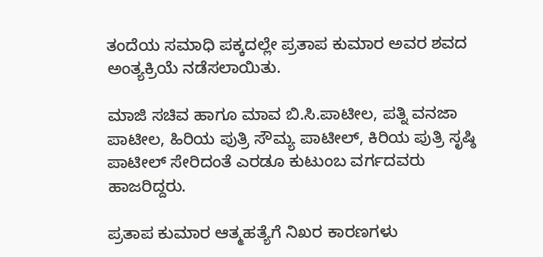ತಂದೆಯ ಸಮಾಧಿ ಪಕ್ಕದಲ್ಲೇ ಪ್ರತಾಪ ಕುಮಾರ ಅವರ ಶವದ ಅಂತ್ಯಕ್ರಿಯೆ ನಡೆಸಲಾಯಿತು.

ಮಾಜಿ ಸಚಿವ ಹಾಗೂ ಮಾವ ಬಿ.ಸಿ.ಪಾಟೀಲ, ಪತ್ನಿ ವನಜಾ ಪಾಟೀಲ, ಹಿರಿಯ ಪುತ್ರಿ ಸೌಮ್ಯ ಪಾಟೀಲ್‌, ಕಿರಿಯ ಪುತ್ರಿ ಸೃಷ್ಠಿ ಪಾಟೀಲ್‌ ಸೇರಿದಂತೆ ಎರಡೂ ಕುಟುಂಬ ವರ್ಗದವರು ಹಾಜರಿದ್ದರು.

ಪ್ರತಾಪ ಕುಮಾರ ಆತ್ಮಹತ್ಯೆಗೆ ನಿಖರ ಕಾರಣಗಳು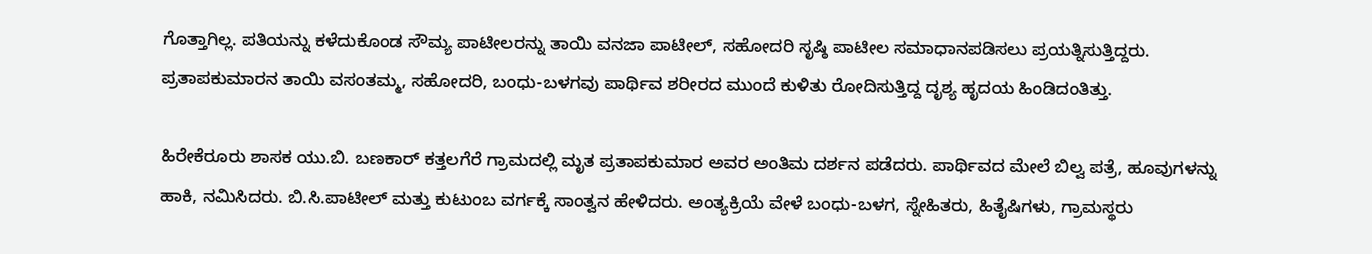ಗೊತ್ತಾಗಿಲ್ಲ. ಪತಿಯನ್ನು ಕಳೆದುಕೊಂಡ ಸೌಮ್ಯ ಪಾಟೀಲರನ್ನು ತಾಯಿ ವನಜಾ ಪಾಟೀಲ್, ಸಹೋದರಿ ಸೃಷ್ಠಿ ಪಾಟೀಲ ಸಮಾಧಾನಪಡಿಸಲು ಪ್ರಯತ್ನಿಸುತ್ತಿದ್ದರು. ಪ್ರತಾಪಕುಮಾರನ ತಾಯಿ ವಸಂತಮ್ಮ, ಸಹೋದರಿ, ಬಂಧು-ಬಳಗವು ಪಾರ್ಥಿವ ಶರೀರದ ಮುಂದೆ ಕುಳಿತು ರೋದಿಸುತ್ತಿದ್ದ ದೃಶ್ಯ ಹೃದಯ ಹಿಂಡಿದಂತಿತ್ತು.

ಹಿರೇಕೆರೂರು ಶಾಸಕ ಯು.ಬಿ. ಬಣಕಾರ್‌ ಕತ್ತಲಗೆರೆ ಗ್ರಾಮದಲ್ಲಿ ಮೃತ ಪ್ರತಾಪಕುಮಾರ ಅವರ ಅಂತಿಮ ದರ್ಶನ ಪಡೆದರು. ಪಾರ್ಥಿವದ ಮೇಲೆ ಬಿಲ್ವ ಪತ್ರೆ, ಹೂವುಗಳನ್ನು ಹಾಕಿ, ನಮಿಸಿದರು. ಬಿ.ಸಿ.ಪಾಟೀಲ್ ಮತ್ತು ಕುಟುಂಬ ವರ್ಗಕ್ಕೆ ಸಾಂತ್ವನ ಹೇಳಿದರು. ಅಂತ್ಯಕ್ರಿಯೆ ವೇಳೆ ಬಂಧು-ಬಳಗ, ಸ್ನೇಹಿತರು, ಹಿತೈಷಿಗಳು, ಗ್ರಾಮಸ್ಥರು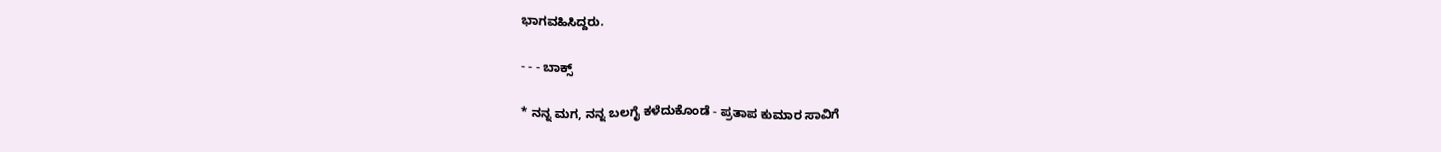ಭಾಗವಹಿಸಿದ್ದರು.

- - - ಬಾಕ್ಸ್

* ನನ್ನ ಮಗ, ನನ್ನ ಬಲಗೈ ಕಳೆದುಕೊಂಡೆ - ಪ್ರತಾಪ ಕುಮಾರ ಸಾವಿಗೆ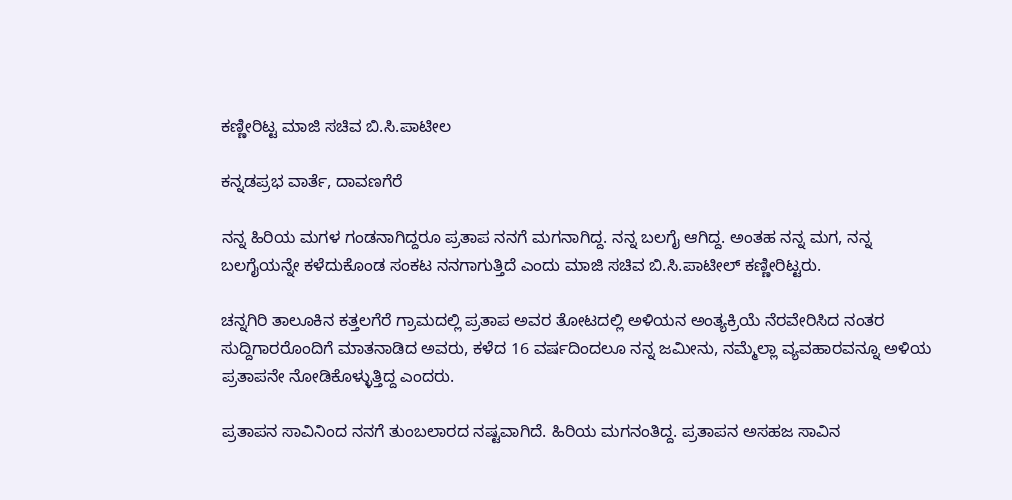ಕಣ್ಣೀರಿಟ್ಟ ಮಾಜಿ ಸಚಿವ ಬಿ.ಸಿ.ಪಾಟೀಲ

ಕನ್ನಡಪ್ರಭ ವಾರ್ತೆ, ದಾವಣಗೆರೆ

ನನ್ನ ಹಿರಿಯ ಮಗಳ ಗಂಡನಾಗಿದ್ದರೂ ಪ್ರತಾಪ ನನಗೆ ಮಗನಾಗಿದ್ದ. ನನ್ನ ಬಲಗೈ ಆಗಿದ್ದ. ಅಂತಹ ನನ್ನ ಮಗ, ನನ್ನ ಬಲಗೈಯನ್ನೇ ಕಳೆದುಕೊಂಡ ಸಂಕಟ ನನಗಾಗುತ್ತಿದೆ ಎಂದು ಮಾಜಿ ಸಚಿವ ಬಿ.ಸಿ.ಪಾಟೀಲ್ ಕಣ್ಣೀರಿಟ್ಟರು.

ಚನ್ನಗಿರಿ ತಾಲೂಕಿನ ಕತ್ತಲಗೆರೆ ಗ್ರಾಮದಲ್ಲಿ ಪ್ರತಾಪ ಅವರ ತೋಟದಲ್ಲಿ ಅಳಿಯನ ಅಂತ್ಯಕ್ರಿಯೆ ನೆರವೇರಿಸಿದ ನಂತರ ಸುದ್ದಿಗಾರರೊಂದಿಗೆ ಮಾತನಾಡಿದ ಅವರು, ಕಳೆದ 16 ವರ್ಷದಿಂದಲೂ ನನ್ನ ಜಮೀನು, ನಮ್ಮೆಲ್ಲಾ ವ್ಯವಹಾರವನ್ನೂ ಅಳಿಯ ಪ್ರತಾಪನೇ ನೋಡಿಕೊಳ್ಳುತ್ತಿದ್ದ ಎಂದರು.

ಪ್ರತಾಪನ ಸಾವಿನಿಂದ ನನಗೆ ತುಂಬಲಾರದ ನಷ್ಟವಾಗಿದೆ. ಹಿರಿಯ ಮಗನಂತಿದ್ದ. ಪ್ರತಾಪನ ಅಸಹಜ ಸಾವಿನ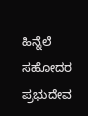ಹಿನ್ನೆಲೆ ಸಹೋದರ ಪ್ರಭುದೇವ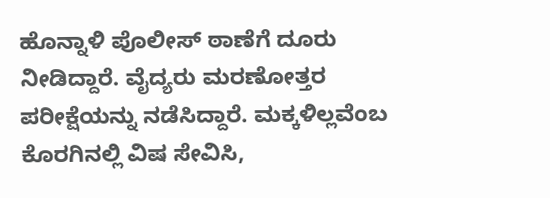ಹೊನ್ನಾಳಿ ಪೊಲೀಸ್ ಠಾಣೆಗೆ ದೂರು ನೀಡಿದ್ದಾರೆ. ವೈದ್ಯರು ಮರಣೋತ್ತರ ಪರೀಕ್ಷೆಯನ್ನು ನಡೆಸಿದ್ದಾರೆ. ಮಕ್ಕಳಿಲ್ಲವೆಂಬ ಕೊರಗಿನಲ್ಲಿ ವಿಷ ಸೇವಿಸಿ,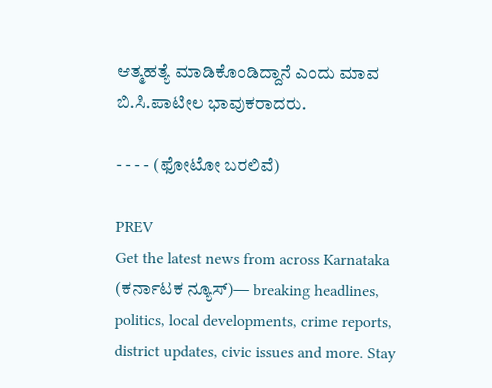ಆತ್ಮಹತ್ಯೆ ಮಾಡಿಕೊಂಡಿದ್ದಾನೆ ಎಂದು ಮಾವ ಬಿ.ಸಿ.ಪಾಟೀಲ ಭಾವುಕರಾದರು.

- - - - (ಫೋಟೋ ಬರಲಿವೆ)

PREV
Get the latest news from across Karnataka (ಕರ್ನಾಟಕ ನ್ಯೂಸ್)— breaking headlines, politics, local developments, crime reports, district updates, civic issues and more. Stay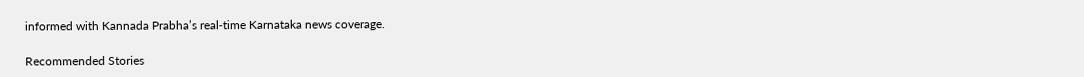informed with Kannada Prabha’s real‑time Karnataka news coverage.

Recommended Stories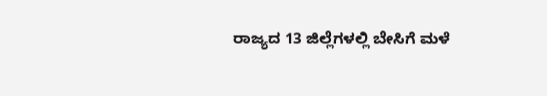ರಾಜ್ಯದ 13 ಜಿಲ್ಲೆಗಳಲ್ಲಿ ಬೇಸಿಗೆ ಮಳೆ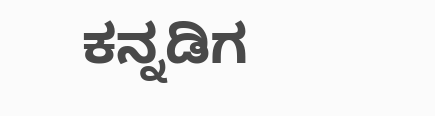ಕನ್ನಡಿಗ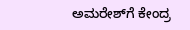ಅಮರೇಶ್‌ಗೆ ಕೇಂದ್ರ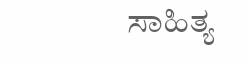ಸಾಹಿತ್ಯ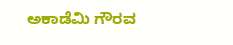ಅಕಾಡೆಮಿ ಗೌರವ